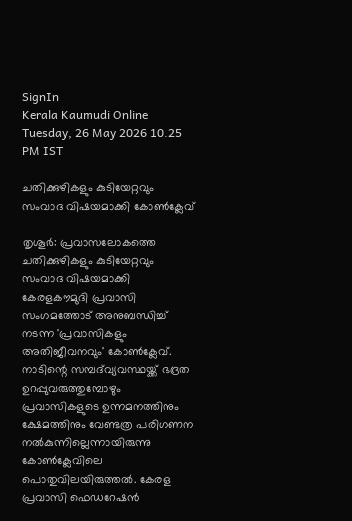SignIn
Kerala Kaumudi Online
Tuesday, 26 May 2026 10.25 PM IST

ചതിക്കുഴികളും കുടിയേറ്റവും സംവാദ വിഷയമാക്കി കോൺക്ലേവ്

തൃശൂർ: പ്രവാസലോകത്തെ ചതിക്കുഴികളും കുടിയേറ്റവും സംവാദ വിഷയമാക്കി കേരളകൗമുദി പ്രവാസി സംഗമത്തോട് അനുബന്ധിച്ച് നടന്ന 'പ്രവാസികളും അതിജീവനവും' കോൺക്ലേവ്. നാടിന്റെ സമ്പദ്‌വ്യവസ്ഥയ്ക്ക് ഭദ്രത ഉറപ്പുവരുത്തുമ്പോഴും പ്രവാസികളുടെ ഉന്നമനത്തിനും ക്ഷേമത്തിനും വേണ്ടത്ര പരിഗണന നൽകുന്നില്ലെന്നായിരുന്നു കോൺക്ലേവിലെ പൊതുവിലയിരുത്തൽ. കേരള പ്രവാസി ഫെഡറേഷൻ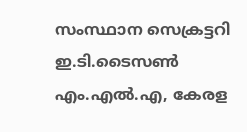സംസ്ഥാന സെക്രട്ടറി ഇ.ടി.ടൈസൺ എം.എൽ.എ, കേരള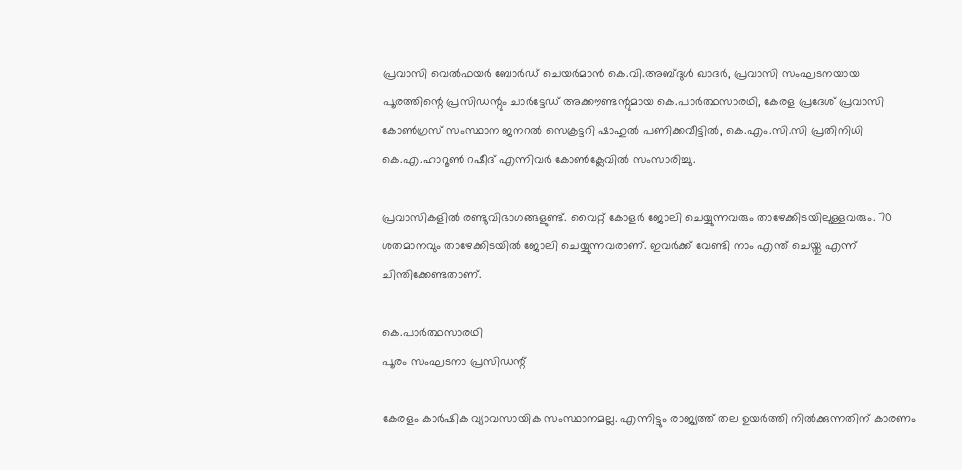പ്രവാസി വെൽഫയർ ബോർഡ് ചെയർമാൻ കെ.വി.അബ്ദുൾ ഖാദർ, പ്രവാസി സംഘടനയായ പൂരത്തിന്റെ പ്രസിഡന്റും ചാർട്ടേഡ് അക്കൗണ്ടന്റുമായ കെ.പാർത്ഥസാരഥി, കേരള പ്രദേശ് പ്രവാസി കോൺഗ്രസ് സംസ്ഥാന ജനറൽ സെക്രട്ടറി ഷാഹുൽ പണിക്കവീട്ടിൽ, കെ.എം.സി.സി പ്രതിനിധി കെ.എ.ഹാറൂൺ റഷീദ് എന്നിവർ കോൺക്ലേവിൽ സംസാരിച്ചു.

പ്രവാസികളിൽ രണ്ടുവിഭാഗങ്ങളുണ്ട്. വൈറ്റ് കോളർ ജോലി ചെയ്യുന്നവരും താഴേക്കിടയിലുള്ളവരും. 70 ശതമാനവും താഴേക്കിടയിൽ ജോലി ചെയ്യുന്നവരാണ്. ഇവർക്ക് വേണ്ടി നാം എന്ത് ചെയ്തു എന്ന് ചിന്തിക്കേണ്ടതാണ്.

കെ.പാർത്ഥസാരഥി
പൂരം സംഘടനാ പ്രസിഡന്റ്

കേരളം കാർഷിക വ്യാവസായിക സംസ്ഥാനമല്ല. എന്നിട്ടും രാജ്യത്ത് തല ഉയർത്തി നിൽക്കുന്നതിന് കാരണം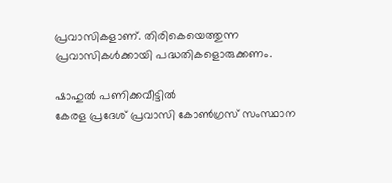പ്രവാസികളാണ്. തിരികെയെത്തുന്ന പ്രവാസികൾക്കായി പദ്ധതികളൊരുക്കണം.

ഷാഹുൽ പണിക്കവീട്ടിൽ
കേരള പ്രദേശ് പ്രവാസി കോൺഗ്രസ് സംസ്ഥാന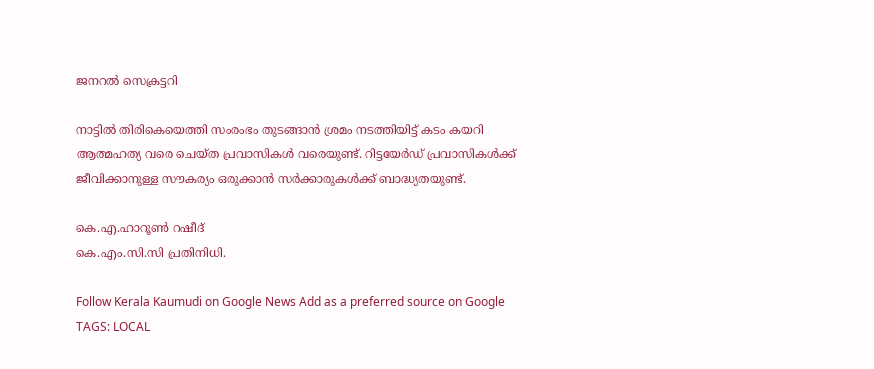ജനറൽ സെക്രട്ടറി

നാട്ടിൽ തിരികെയെത്തി സംരംഭം തുടങ്ങാൻ ശ്രമം നടത്തിയിട്ട് കടം കയറി ആത്മഹത്യ വരെ ചെയ്ത പ്രവാസികൾ വരെയുണ്ട്. റിട്ടയേർഡ് പ്രവാസികൾക്ക് ജീവിക്കാനുള്ള സൗകര്യം ഒരുക്കാൻ സർക്കാരുകൾക്ക് ബാദ്ധ്യതയുണ്ട്.

കെ.എ.ഹാറൂൺ റഷീദ്
കെ.എം.സി.സി പ്രതിനിധി.

Follow Kerala Kaumudi on Google News Add as a preferred source on Google
TAGS: LOCAL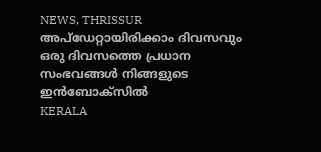NEWS, THRISSUR
അപ്ഡേറ്റായിരിക്കാം ദിവസവും
ഒരു ദിവസത്തെ പ്രധാന സംഭവങ്ങൾ നിങ്ങളുടെ ഇൻബോക്സിൽ
KERALA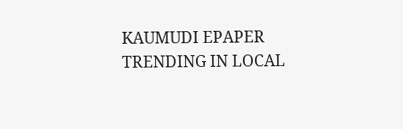KAUMUDI EPAPER
TRENDING IN LOCAL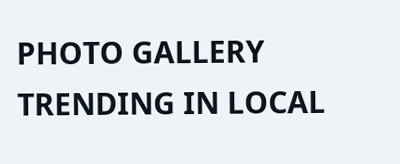PHOTO GALLERY
TRENDING IN LOCAL